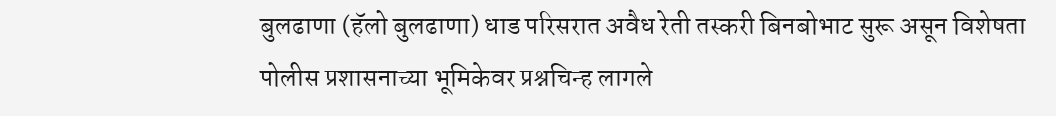बुलढाणा (हॅलो बुलढाणा) धाड परिसरात अवैध रेती तस्करी बिनबोभाट सुरू असून विशेषता पोलीस प्रशासनाच्या भूमिकेवर प्रश्नचिन्ह लागले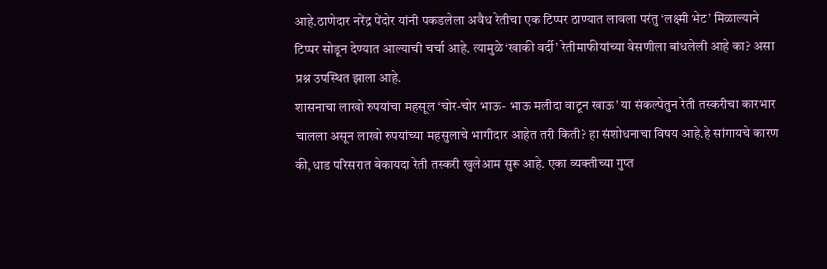आहे.ठाणेदार नरेंद्र पेंदोर यांनी पकडलेला अवैध रेतीचा एक टिप्पर ठाण्यात लावला परंतु ‘लक्ष्मी भेट’ मिळाल्याने टिप्पर सोडून देण्यात आल्याची चर्चा आहे. त्यामुळे ‘खाकी वर्दी’ रेतीमाफीयांच्या वेसणीला बांधलेली आहे का? असा प्रश्न उपस्थित झाला आहे.
शासनाचा लाखो रुपयांचा महसूल ‘चोर-चोर भाऊ- भाऊ मलीदा वाटून खाऊ’ या संकल्पेतुन रेती तस्करीचा कारभार चालला असून लाखो रुपयांच्या महसुलाचे भागीदार आहेत तरी किती? हा संशोधनाचा विषय आहे.हे सांगायचे कारण की,धाड परिसरात बेकायदा रेती तस्करी खुलेआम सुरू आहे. एका व्यक्तीच्या गुप्त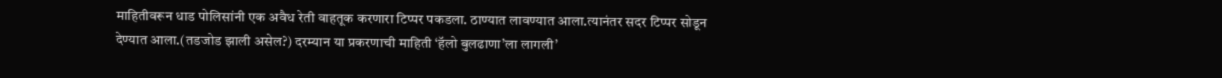माहितीवरून धाड पोलिसांनी एक अवैध रेती वाहतूक करणारा टिप्पर पकडला. ठाण्यात लावण्यात आला.त्यानंतर सदर टिप्पर सोडून देण्यात आला.(तडजोड झाली असेल?) दरम्यान या प्रकरणाची माहिती ‘हॅलो बुलढाणा’ला लागली’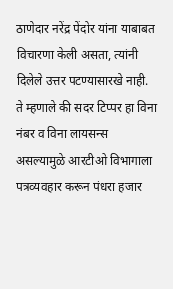ठाणेदार नरेंद्र पेंदोर यांना याबाबत विचारणा केली असता, त्यांनी दिलेले उत्तर पटण्यासारखे नाही. ते म्हणाले की सदर टिप्पर हा विना नंबर व विना लायसन्स असल्यामुळे आरटीओ विभागाला पत्रव्यवहार करून पंधरा हजार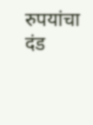रुपयांचा दंड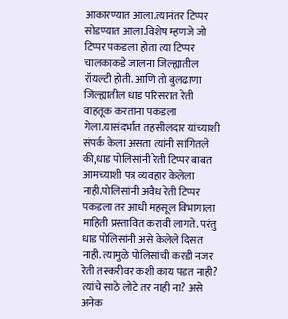आकारण्यात आला.त्यानंतर टिप्पर सोडण्यात आला.विशेष म्हणजे जो टिप्पर पकडला होता त्या टिप्पर चालकाकडे जालना जिल्ह्यातील रॉयल्टी होती. आणि तो बुलढाणा जिल्ह्यातील धाड परिसरात रेती वाहतूक करताना पकडला गेला.यासंदर्भात तहसीलदार यांच्याशी संपर्क केला असता त्यांनी सांगितले की,धाड पोलिसांनी रेती टिप्पर बाबत आमच्याशी पत्र व्यवहार केलेला नाही.पोलिसांनी अवैध रेती टिप्पर पकडला तर आधी महसूल विभागाला माहिती प्रस्तावित करावी लागते. परंतु धाड पोलिसांनी असे केलेले दिसत नाही. त्यामुळे पोलिसांची करडी नजर रेती तस्करीवर कशी काय पडत नाही? त्यांचे साठे लोटे तर नाही ना? असे अनेक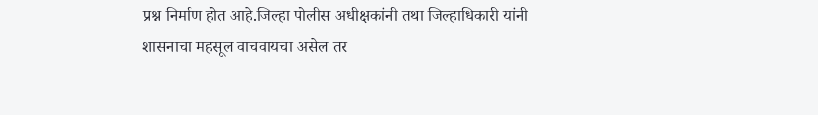प्रश्न निर्माण होत आहे.जिल्हा पोलीस अधीक्षकांनी तथा जिल्हाधिकारी यांनी शासनाचा महसूल वाचवायचा असेल तर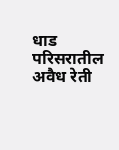धाड परिसरातील अवैध रेती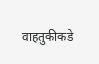वाहतुकीकडे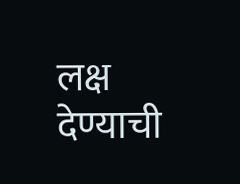लक्ष देण्याची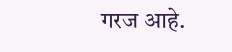गरज आहे.